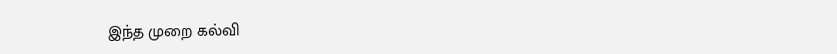இந்த முறை கல்வி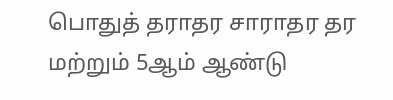பொதுத் தராதர சாராதர தர மற்றும் 5ஆம் ஆண்டு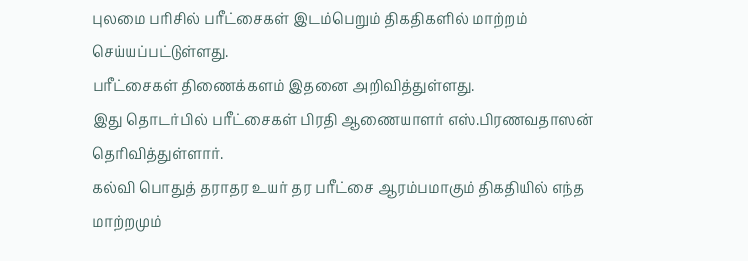புலமை பரிசில் பரீட்சைகள் இடம்பெறும் திகதிகளில் மாற்றம் செய்யப்பட்டுள்ளது.
பரீட்சைகள் திணைக்களம் இதனை அறிவித்துள்ளது.
இது தொடர்பில் பரீட்சைகள் பிரதி ஆணையாளர் எஸ்.பிரணவதாஸன் தெரிவித்துள்ளார்.
கல்வி பொதுத் தராதர உயர் தர பரீட்சை ஆரம்பமாகும் திகதியில் எந்த மாற்றமும்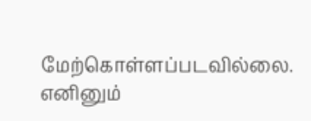மேற்கொள்ளப்படவில்லை.
எனினும்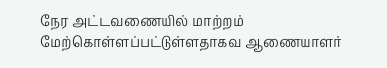நேர அட்டவணையில் மாற்றம் மேற்கொள்ளப்பட்டுள்ளதாகவ ஆணையாளர்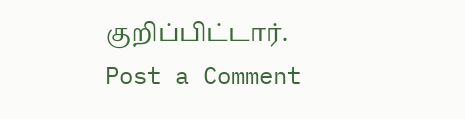குறிப்பிட்டார்.
Post a Comment